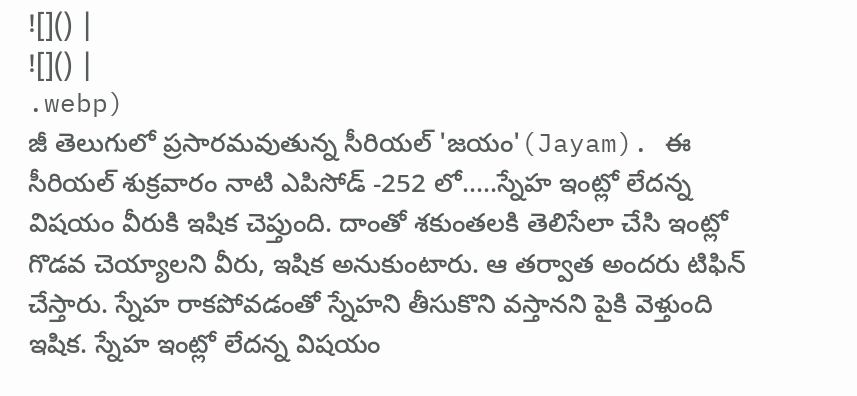![]() |
![]() |
.webp)
జీ తెలుగులో ప్రసారమవుతున్న సీరియల్ 'జయం'(Jayam). ఈ సీరియల్ శుక్రవారం నాటి ఎపిసోడ్ -252 లో.....స్నేహ ఇంట్లో లేదన్న విషయం వీరుకి ఇషిక చెప్తుంది. దాంతో శకుంతలకి తెలిసేలా చేసి ఇంట్లో గొడవ చెయ్యాలని వీరు, ఇషిక అనుకుంటారు. ఆ తర్వాత అందరు టిఫిన్ చేస్తారు. స్నేహ రాకపోవడంతో స్నేహని తీసుకొని వస్తానని పైకి వెళ్తుంది ఇషిక. స్నేహ ఇంట్లో లేదన్న విషయం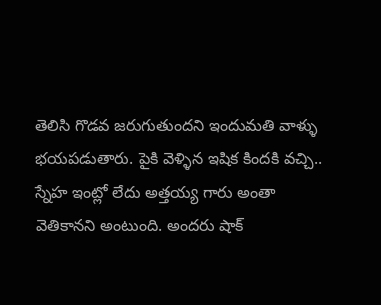తెలిసి గొడవ జరుగుతుందని ఇందుమతి వాళ్ళు భయపడుతారు. పైకి వెళ్ళిన ఇషిక కిందకి వచ్చి.. స్నేహ ఇంట్లో లేదు అత్తయ్య గారు అంతా వెతికానని అంటుంది. అందరు షాక్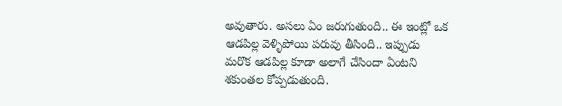అవుతారు. అసలు ఏం జరుగుతుంది.. ఈ ఇంట్లో ఒక ఆడపిల్ల వెళ్ళిపోయి పరువు తీసింది.. ఇప్పుడు మరొక ఆడపిల్ల కూడా అలాగే చేసిందా ఏంటని శకుంతల కోప్పడుతుంది.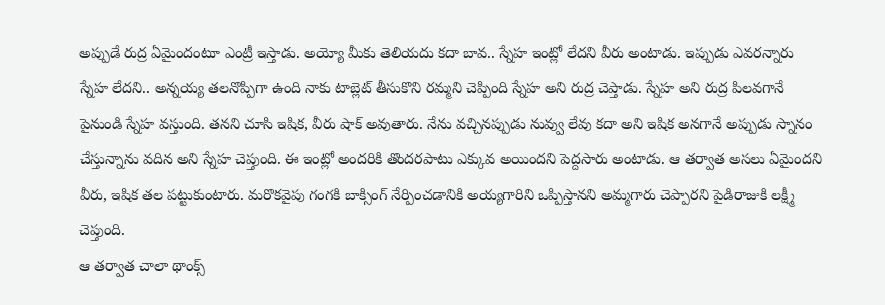అప్పుడే రుద్ర ఏమైందంటూ ఎంట్రీ ఇస్తాడు. అయ్యో మీకు తెలియదు కదా బావ.. స్నేహ ఇంట్లో లేదని వీరు అంటాడు. ఇప్పుడు ఎవరన్నారు స్నేహ లేదని.. అన్నయ్య తలనొప్పిగా ఉంది నాకు టాబ్లెట్ తీసుకొని రమ్మని చెప్పింది స్నేహ అని రుద్ర చెప్తాడు. స్నేహ అని రుద్ర పిలవగానే పైనుండి స్నేహ వస్తుంది. తనని చూసి ఇషిక, వీరు షాక్ అవుతారు. నేను వచ్చినప్పుడు నువ్వు లేవు కదా అని ఇషిక అనగానే అప్పుడు స్నానం చేస్తున్నాను వదిన అని స్నేహ చెప్తుంది. ఈ ఇంట్లో అందరికి తొందరపాటు ఎక్కువ అయిందని పెద్దసారు అంటాడు. ఆ తర్వాత అసలు ఏమైందని వీరు, ఇషిక తల పట్టుకుంటారు. మరొకవైపు గంగకి బాక్సింగ్ నేర్పించడానికి అయ్యగారిని ఒప్పిస్తానని అమ్మగారు చెప్పారని పైడిరాజుకి లక్ష్మీ చెప్తుంది.
ఆ తర్వాత చాలా థాంక్స్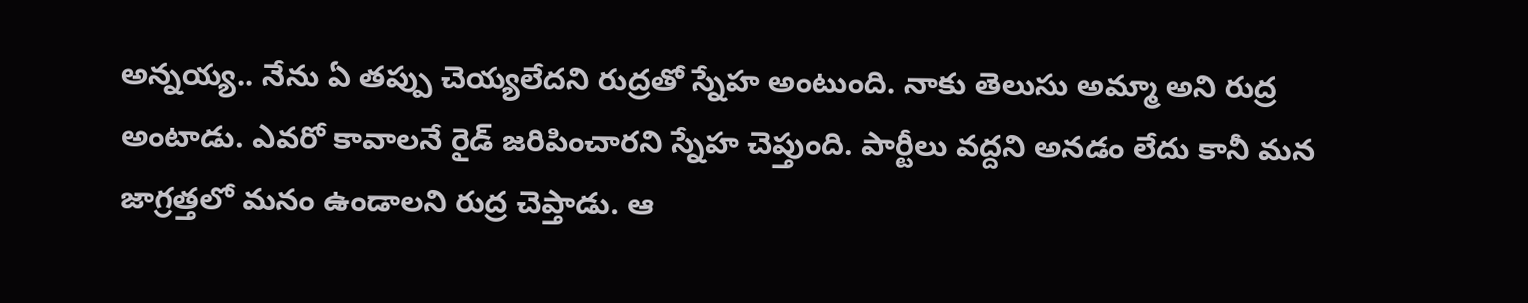అన్నయ్య.. నేను ఏ తప్పు చెయ్యలేదని రుద్రతో స్నేహ అంటుంది. నాకు తెలుసు అమ్మా అని రుద్ర అంటాడు. ఎవరో కావాలనే రైడ్ జరిపించారని స్నేహ చెప్తుంది. పార్టీలు వద్దని అనడం లేదు కానీ మన జాగ్రత్తలో మనం ఉండాలని రుద్ర చెప్తాడు. ఆ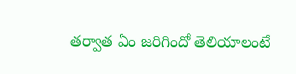తర్వాత ఏం జరిగిందో తెలియాలంటే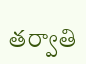తర్వాతి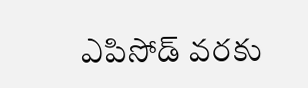ఎపిసోడ్ వరకు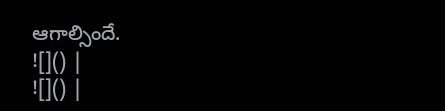ఆగాల్సిందే.
![]() |
![]() |